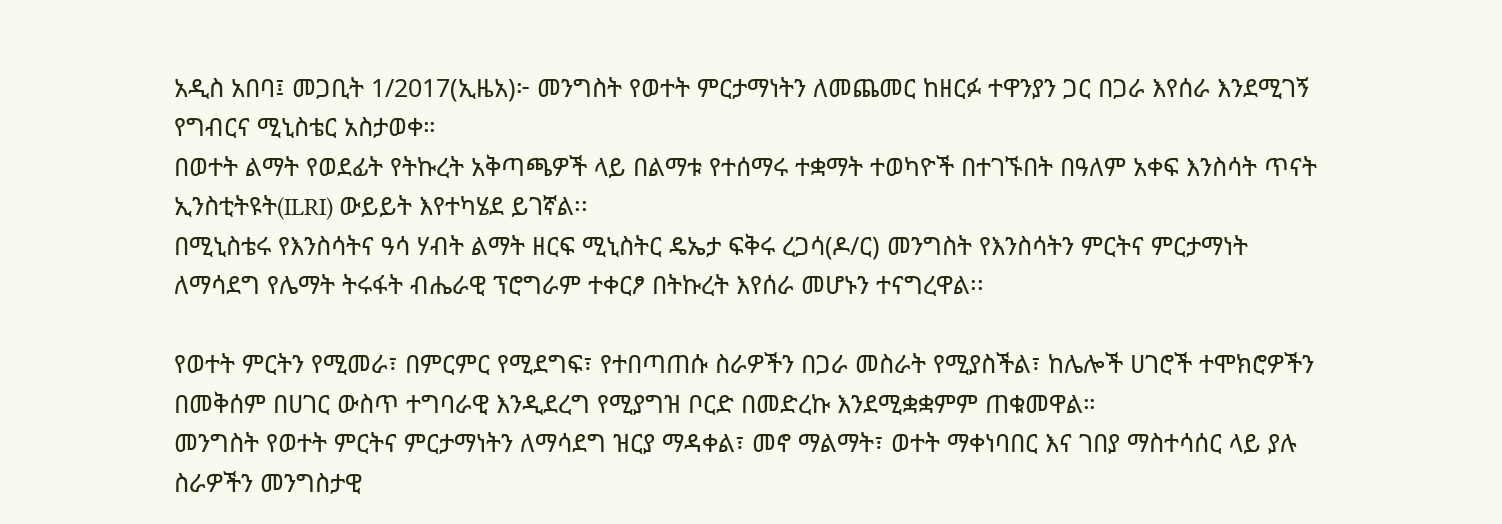አዲስ አበባ፤ መጋቢት 1/2017(ኢዜአ)፦ መንግስት የወተት ምርታማነትን ለመጨመር ከዘርፉ ተዋንያን ጋር በጋራ እየሰራ እንደሚገኝ የግብርና ሚኒስቴር አስታወቀ።
በወተት ልማት የወደፊት የትኩረት አቅጣጫዎች ላይ በልማቱ የተሰማሩ ተቋማት ተወካዮች በተገኙበት በዓለም አቀፍ እንስሳት ጥናት ኢንስቲትዩት(ILRI) ውይይት እየተካሄደ ይገኛል፡፡
በሚኒስቴሩ የእንስሳትና ዓሳ ሃብት ልማት ዘርፍ ሚኒስትር ዴኤታ ፍቅሩ ረጋሳ(ዶ/ር) መንግስት የእንስሳትን ምርትና ምርታማነት ለማሳደግ የሌማት ትሩፋት ብሔራዊ ፕሮግራም ተቀርፆ በትኩረት እየሰራ መሆኑን ተናግረዋል፡፡

የወተት ምርትን የሚመራ፣ በምርምር የሚደግፍ፣ የተበጣጠሱ ስራዎችን በጋራ መስራት የሚያስችል፣ ከሌሎች ሀገሮች ተሞክሮዎችን በመቅሰም በሀገር ውስጥ ተግባራዊ እንዲደረግ የሚያግዝ ቦርድ በመድረኩ እንደሚቋቋምም ጠቁመዋል።
መንግስት የወተት ምርትና ምርታማነትን ለማሳደግ ዝርያ ማዳቀል፣ መኖ ማልማት፣ ወተት ማቀነባበር እና ገበያ ማስተሳሰር ላይ ያሉ ስራዎችን መንግስታዊ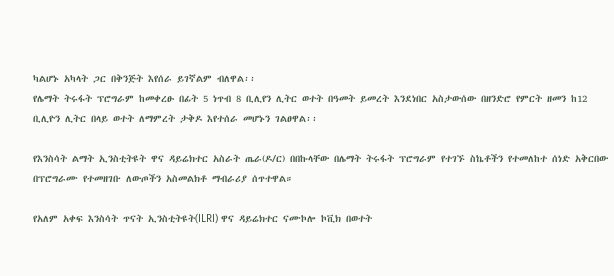ካልሆኑ አካላት ጋር በቅንጅት እየሰራ ይገኛልም ብለዋል፡፡
የሌማት ትሩፋት ፕሮግራም ከመቀረፁ በፊት 5 ነጥብ 8 ቢሊየን ሊትር ወተት በዓመት ይመረት እንደነበር አስታውሰው በዘንድሮ የምርት ዘመን ከ12 ቢሊዮን ሊትር በላይ ወተት ለማምረት ታቅዶ እየተሰራ መሆኑን ገልፀዋል፡፡

የእንስሳት ልማት ኢንስቲትዩት ዋና ዳይሬክተር አስራት ጤራ(ዶ/ር) በበኩላቸው በሌማት ትሩፋት ፕሮግራም የተገኙ ስኬቶችን የተመለከተ ሰነድ አቅርበው በፕሮግራሙ የተመዘገቡ ለውጦችን አስመልክቶ ማብራሪያ ሰጥተዋል።

የአለም አቀፍ እንስሳት ጥናት ኢንስቲትዩት(ILRI) ዋና ዳይሬክተር ናሙኮሎ ኮቪክ በወተት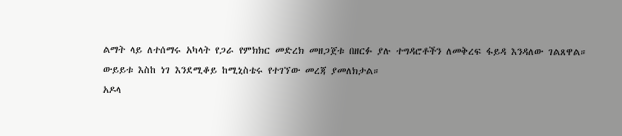ልማት ላይ ለተሰማሩ አካላት የጋራ የምክክር መድረክ መዘጋጀቱ በዘርፉ ያሉ ተግዳሮቶችን ለመቅረፍ ፋይዳ እንዳለው ገልጸዋል።
ውይይቱ እስከ ነገ እንደሚቆይ ከሚኒስቴሩ የተገኘው መረጃ ያመለክታል።
አዶላ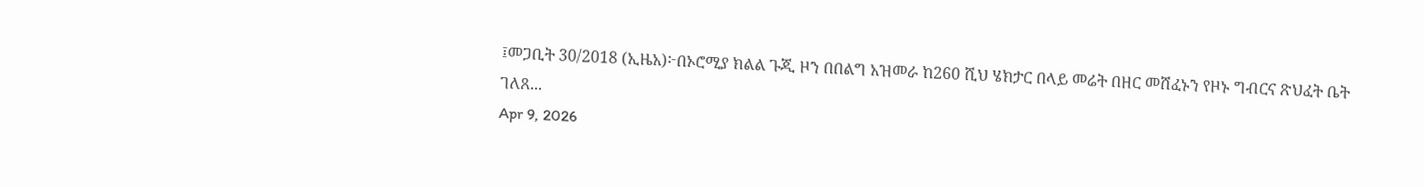፤መጋቢት 30/2018 (ኢዜአ)፦በኦሮሚያ ክልል ጉጂ ዞን በበልግ አዝመራ ከ260 ሺህ ሄክታር በላይ መሬት በዘር መሸፈኑን የዞኑ ግብርና ጽህፈት ቤት ገለጸ...
Apr 9, 2026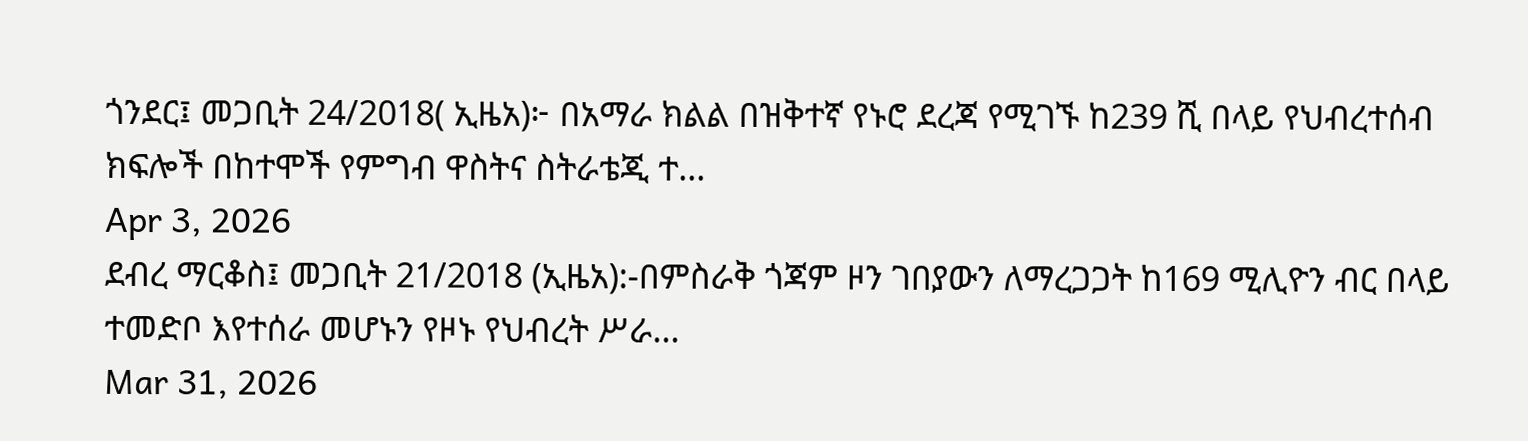ጎንደር፤ መጋቢት 24/2018( ኢዜአ)፦ በአማራ ክልል በዝቅተኛ የኑሮ ደረጃ የሚገኙ ከ239 ሺ በላይ የህብረተሰብ ክፍሎች በከተሞች የምግብ ዋስትና ስትራቴጂ ተ...
Apr 3, 2026
ደብረ ማርቆስ፤ መጋቢት 21/2018 (ኢዜአ):-በምስራቅ ጎጃም ዞን ገበያውን ለማረጋጋት ከ169 ሚሊዮን ብር በላይ ተመድቦ እየተሰራ መሆኑን የዞኑ የህብረት ሥራ...
Mar 31, 2026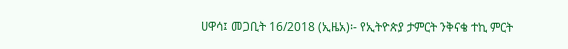ሀዋሳ፤ መጋቢት 16/2018 (ኢዜአ)፡- የኢትዮጵያ ታምርት ንቅናቄ ተኪ ምርት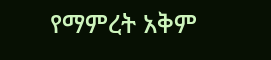የማምረት አቅም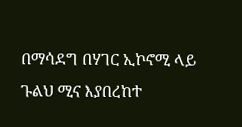በማሳደግ በሃገር ኢኮኖሚ ላይ ጉልህ ሚና እያበረከተ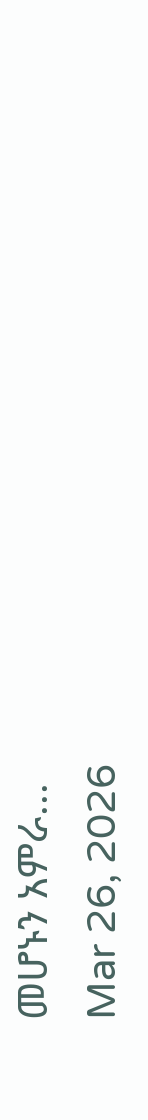መሆኑን አምራ...
Mar 26, 2026